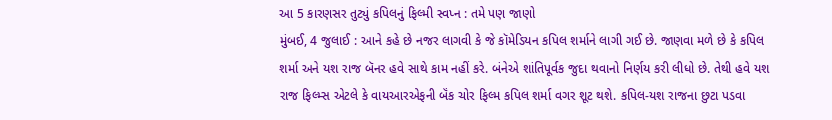આ 5 કારણસર તુટ્યું કપિલનું ફિલ્મી સ્વપ્ન : તમે પણ જાણો
મુંબઈ, 4 જુલાઈ : આને કહે છે નજર લાગવી કે જે કૉમેડિયન કપિલ શર્માને લાગી ગઈ છે. જાણવા મળે છે કે કપિલ શર્મા અને યશ રાજ બૅનર હવે સાથે કામ નહીં કરે. બંનેએ શાંતિપૂર્વક જુદા થવાનો નિર્ણય કરી લીધો છે. તેથી હવે યશ રાજ ફિલ્મ્સ એટલે કે વાયઆરએફની બૅંક ચોર ફિલ્મ કપિલ શર્મા વગર શૂટ થશે. કપિલ-યશ રાજના છુટા પડવા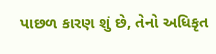પાછળ કારણ શું છે, તેનો અધિકૃત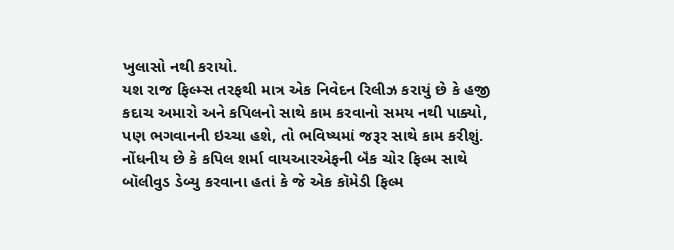ખુલાસો નથી કરાયો.
યશ રાજ ફિલ્મ્સ તરફથી માત્ર એક નિવેદન રિલીઝ કરાયું છે કે હજી કદાચ અમારો અને કપિલનો સાથે કામ કરવાનો સમય નથી પાક્યો, પણ ભગવાનની ઇચ્ચા હશે, તો ભવિષ્યમાં જરૂર સાથે કામ કરીશું. નોંધનીય છે કે કપિલ શર્મા વાયઆરએફની બૅંક ચોર ફિલ્મ સાથે બૉલીવુડ ડેબ્યુ કરવાના હતાં કે જે એક કૉમેડી ફિલ્મ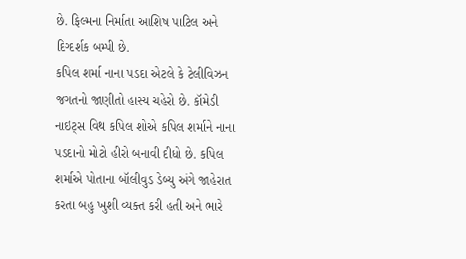છે. ફિલ્મના નિર્માતા આશિષ પાટિલ અને દિગ્દર્શક બમ્પી છે.
કપિલ શર્મા નાના પડદા એટલે કે ટેલીવિઝન જગતનો જાણીતો હાસ્ય ચહેરો છે. કૉમેડી નાઇટ્સ વિથ કપિલ શોએ કપિલ શર્માને નાના પડદાનો મોટો હીરો બનાવી દીધો છે. કપિલ શર્માએ પોતાના બૉલીવુડ ડેબ્યુ અંગે જાહેરાત કરતા બહુ ખુશી વ્યક્ત કરી હતી અને ભારે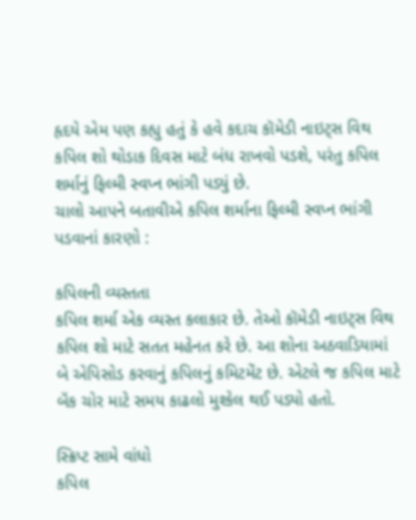હૃદયે એમ પણ કહ્યુ હતું કે હવે કદાચ કૉમેડી નાઇટ્સ વિથ કપિલ શો થોડાક દિવસ માટે બંધ રાખવો પડશે, પરંતુ કપિલ શર્માનું ફિલ્મી સ્વપ્ન ભાંગી પડ્યું છે.
ચાલો આપને બતાવીએ કપિલ શર્માના ફિલ્મી સ્વપ્ન ભાંગી પડવાનાં કારણો :

કપિલની વ્યસ્તતા
કપિલ શર્મા એક વ્યસ્ત કલાકાર છે. તેઓ કૉમેડી નાઇટ્સ વિથ કપિલ શો માટે સતત મહેનત કરે છે. આ શોના અઠવાડિયામાં બે એપિસોડ કરવાનું કપિલનું કમિટમેંટ છે. એટલે જ કપિલ માટે બૅંક ચોર માટે સમય કાઢલો મુશ્કેલ થઈ પડ્યો હતો.

સ્ક્રિપ્ટ સામે વાંધો
કપિલ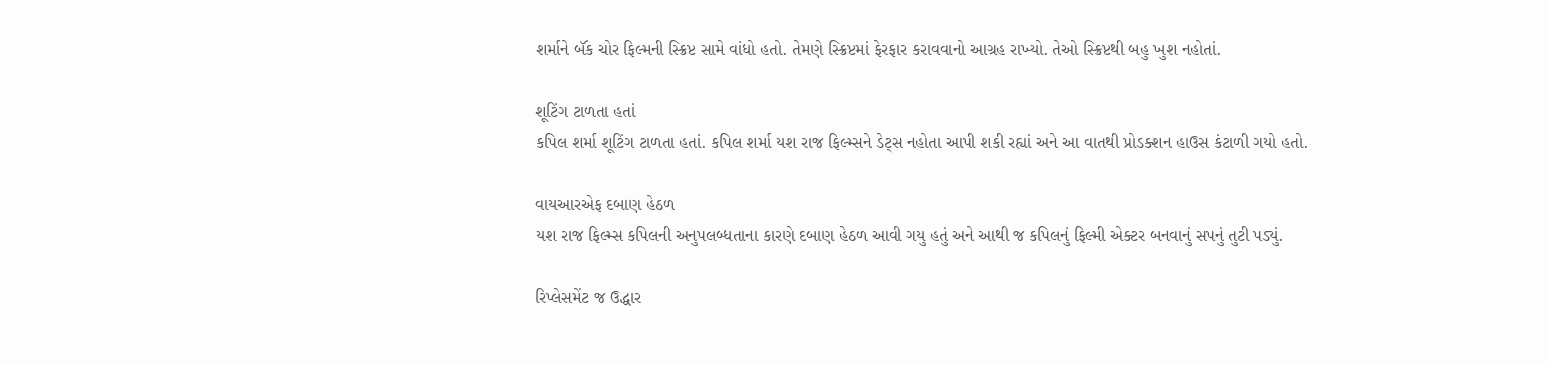શર્માને બૅંક ચોર ફિલ્મની સ્ક્રિપ્ટ સામે વાંધો હતો. તેમણે સ્ક્રિપ્ટમાં ફેરફાર કરાવવાનો આગ્રહ રાખ્યો. તેઓ સ્ક્રિપ્ટથી બહુ ખુશ નહોતાં.

શૂટિંગ ટાળતા હતાં
કપિલ શર્મા શૂટિંગ ટાળતા હતાં. કપિલ શર્મા યશ રાજ ફિલ્મ્સને ડેટ્સ નહોતા આપી શકી રહ્યાં અને આ વાતથી પ્રોડક્શન હાઉસ કંટાળી ગયો હતો.

વાયઆરએફ દબાણ હેઠળ
યશ રાજ ફિલ્મ્સ કપિલની અનુપલબ્ધતાના કારણે દબાણ હેઠળ આવી ગયુ હતું અને આથી જ કપિલનું ફિલ્મી એક્ટર બનવાનું સપનું તુટી પડ્યું.

રિપ્લેસમેંટ જ ઉદ્ધાર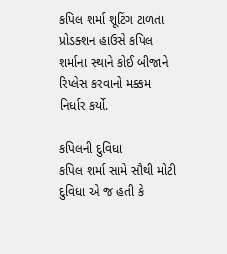કપિલ શર્મા શૂટિંગ ટાળતા પ્રોડક્શન હાઉસે કપિલ શર્માના સ્થાને કોઈ બીજાને રિપ્લેસ કરવાનો મક્કમ નિર્ધાર કર્યો.

કપિલની દુવિધા
કપિલ શર્મા સામે સૌથી મોટી દુવિધા એ જ હતી કે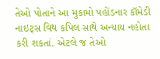તેઓ પોતાને આ મુકામો પહોંડનાર કૉમેડી નાઇટ્સ વિથ કપિલ સાથે અન્યાય નહોતા કરી શકતાં. એટલે જ તેઓ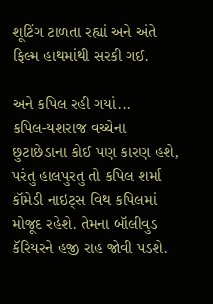શૂટિંગ ટાળતા રહ્યાં અને અંતે ફિલ્મ હાથમાંથી સરકી ગઈ.

અને કપિલ રહી ગયાં...
કપિલ-યશરાજ વચ્ચેના છુટાછેડાના કોઈ પણ કારણ હશે, પરંતુ હાલપુરતુ તો કપિલ શર્મા કૉમેડી નાઇટ્સ વિથ કપિલમાં મોજૂદ રહેશે. તેમના બૉલીવુડ કૅરિયરને હજી રાહ જોવી પડશે.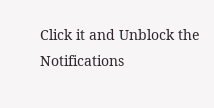Click it and Unblock the Notifications